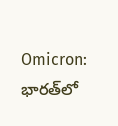Omicron: భారత్‌లో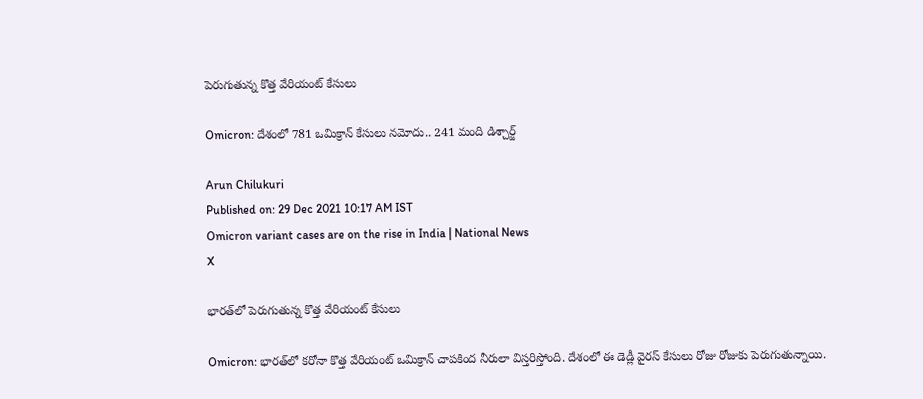పెరుగుతున్న కొత్త వేరియంట్ కేసులు

Omicron: దేశంలో 781 ఒమిక్రాన్‌ కేసులు నమోదు.. 241 మంది డిశ్చార్జ్‌

Arun Chilukuri
Published on: 29 Dec 2021 10:17 AM IST
Omicron variant cases are on the rise in India | National News
X

భారత్‌లో పెరుగుతున్న కొత్త వేరియంట్ కేసులు

Omicron: భారత్‌లో కరోనా కొత్త వేరియంట్‌ ఒమిక్రాన్ చాపకింద నీరులా విస్తరిస్తోంది. దేశంలో ఈ డెడ్లీ వైరస్‌ కేసులు రోజు రోజుకు పెరుగుతున్నాయి.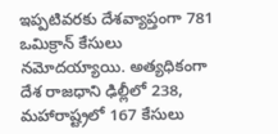ఇప్పటివరకు దేశవ్యాప్తంగా 781 ఒమిక్రాన్‌ కేసులు నమోదయ్యాయి. అత్యధికంగా దేశ రాజధాని ఢిల్లీలో 238, మహారాష్ట్రలో 167 కేసులు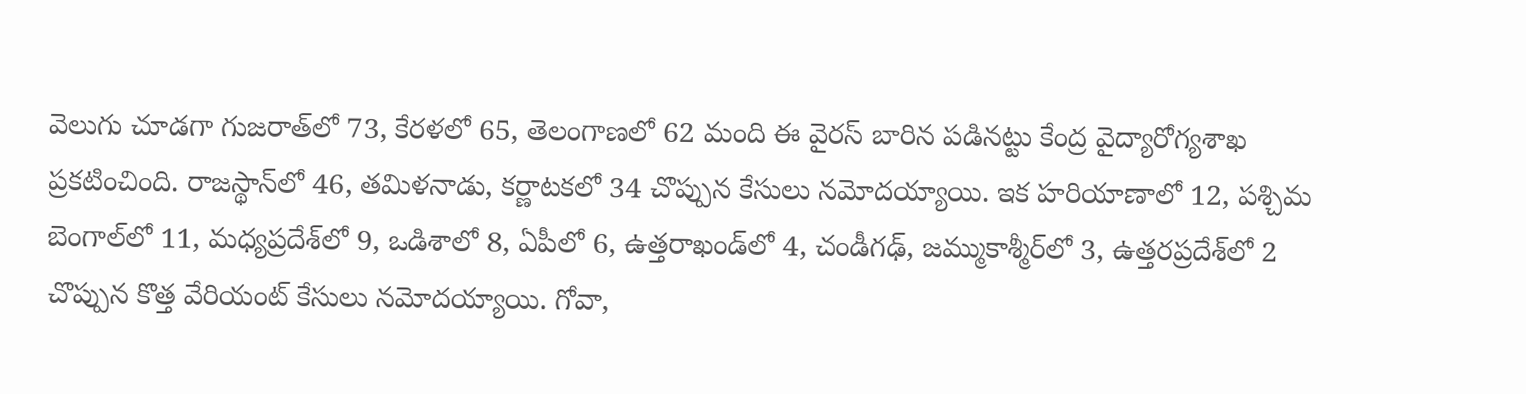వెలుగు చూడగా గుజరాత్‌లో 73, కేరళలో 65, తెలంగాణలో 62 మంది ఈ వైరస్‌ బారిన పడినట్టు కేంద్ర వైద్యారోగ్యశాఖ ప్రకటించింది. రాజస్థాన్‌లో 46, తమిళనాడు, కర్ణాటకలో 34 చొప్పున కేసులు నమోదయ్యాయి. ఇక హరియాణాలో 12, పశ్చిమ బెంగాల్‌లో 11, మధ్యప్రదేశ్‌లో 9, ఒడిశాలో 8, ఏపీలో 6, ఉత్తరాఖండ్‌లో 4, చండీగఢ్‌, జమ్ముకాశ్మీర్‌లో 3, ఉత్తరప్రదేశ్‌లో 2 చొప్పున కొత్త వేరియంట్‌ కేసులు నమోదయ్యాయి. గోవా,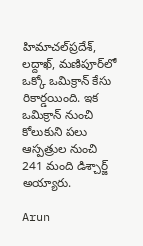హిమాచల్‌ప్రదేశ్‌, లద్దాఖ్‌, మణిపూర్‌లో ఒక్కో ఒమిక్రాన్‌ కేసు రికార్డయింది. ఇక ఒమిక్రాన్‌ నుంచి కోలుకుని పలు ఆస్పత్రుల నుంచి 241 మంది డిశ్చార్జ్‌ అయ్యారు.

Arun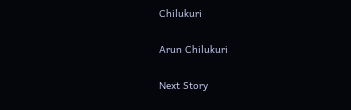Chilukuri

Arun Chilukuri

Next Story